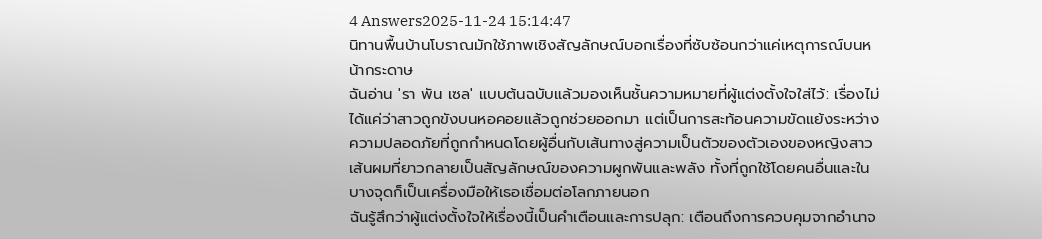4 Answers2025-11-24 15:14:47
นิทานพื้นบ้านโบราณมักใช้ภาพเชิงสัญลักษณ์บอกเรื่องที่ซับซ้อนกว่าแค่เหตุการณ์บนหน้ากระดาษ
ฉันอ่าน 'รา พัน เซล' แบบต้นฉบับแล้วมองเห็นชั้นความหมายที่ผู้แต่งตั้งใจใส่ไว้: เรื่องไม่ได้แค่ว่าสาวถูกขังบนหอคอยแล้วถูกช่วยออกมา แต่เป็นการสะท้อนความขัดแย้งระหว่างความปลอดภัยที่ถูกกำหนดโดยผู้อื่นกับเส้นทางสู่ความเป็นตัวของตัวเองของหญิงสาว เส้นผมที่ยาวกลายเป็นสัญลักษณ์ของความผูกพันและพลัง ทั้งที่ถูกใช้โดยคนอื่นและในบางจุดก็เป็นเครื่องมือให้เธอเชื่อมต่อโลกภายนอก
ฉันรู้สึกว่าผู้แต่งตั้งใจให้เรื่องนี้เป็นคำเตือนและการปลุก: เตือนถึงการควบคุมจากอำนาจ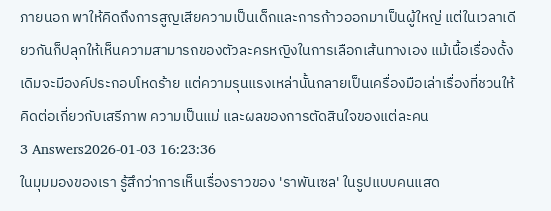ภายนอก พาให้คิดถึงการสูญเสียความเป็นเด็กและการก้าวออกมาเป็นผู้ใหญ่ แต่ในเวลาเดียวกันก็ปลุกให้เห็นความสามารถของตัวละครหญิงในการเลือกเส้นทางเอง แม้เนื้อเรื่องดั้งเดิมจะมีองค์ประกอบโหดร้าย แต่ความรุนแรงเหล่านั้นกลายเป็นเครื่องมือเล่าเรื่องที่ชวนให้คิดต่อเกี่ยวกับเสรีภาพ ความเป็นแม่ และผลของการตัดสินใจของแต่ละคน
3 Answers2026-01-03 16:23:36
ในมุมมองของเรา รู้สึกว่าการเห็นเรื่องราวของ 'ราพันเซล' ในรูปแบบคนแสด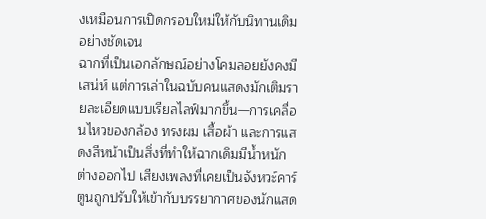งเหมือนการเปิดกรอบใหม่ให้กับนิทานเดิมอย่างชัดเจน
ฉากที่เป็นเอกลักษณ์อย่างโคมลอยยังคงมีเสน่ห์ แต่การเล่าในฉบับคนแสดงมักเติมรายละเอียดแบบเรียลไลฟ์มากขึ้น—การเคลื่อนไหวของกล้อง ทรงผม เสื้อผ้า และการแสดงสีหน้าเป็นสิ่งที่ทำให้ฉากเดิมมีน้ำหนักต่างออกไป เสียงเพลงที่เคยเป็นจังหวะ์คาร์ตูนถูกปรับให้เข้ากับบรรยากาศของนักแสด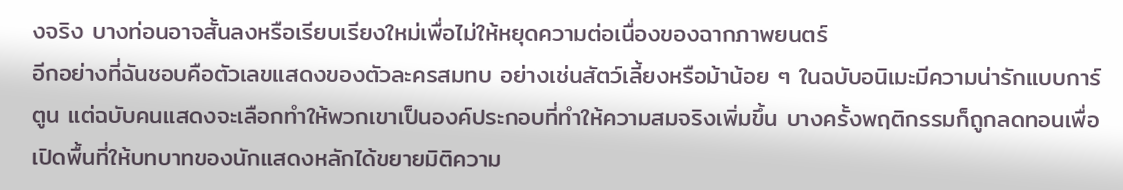งจริง บางท่อนอาจสั้นลงหรือเรียบเรียงใหม่เพื่อไม่ให้หยุดความต่อเนื่องของฉากภาพยนตร์
อีกอย่างที่ฉันชอบคือตัวเลขแสดงของตัวละครสมทบ อย่างเช่นสัตว์เลี้ยงหรือม้าน้อย ๆ ในฉบับอนิเมะมีความน่ารักแบบการ์ตูน แต่ฉบับคนแสดงจะเลือกทำให้พวกเขาเป็นองค์ประกอบที่ทำให้ความสมจริงเพิ่มขึ้น บางครั้งพฤติกรรมก็ถูกลดทอนเพื่อเปิดพื้นที่ให้บทบาทของนักแสดงหลักได้ขยายมิติความ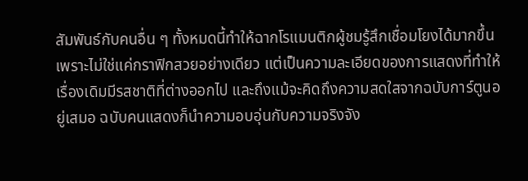สัมพันธ์กับคนอื่น ๆ ทั้งหมดนี้ทำให้ฉากโรแมนติกผู้ชมรู้สึกเชื่อมโยงได้มากขึ้น เพราะไม่ใช่แค่กราฟิกสวยอย่างเดียว แต่เป็นความละเอียดของการแสดงที่ทำให้เรื่องเดิมมีรสชาติที่ต่างออกไป และถึงแม้จะคิดถึงความสดใสจากฉบับการ์ตูนอยู่เสมอ ฉบับคนแสดงก็นำความอบอุ่นกับความจริงจัง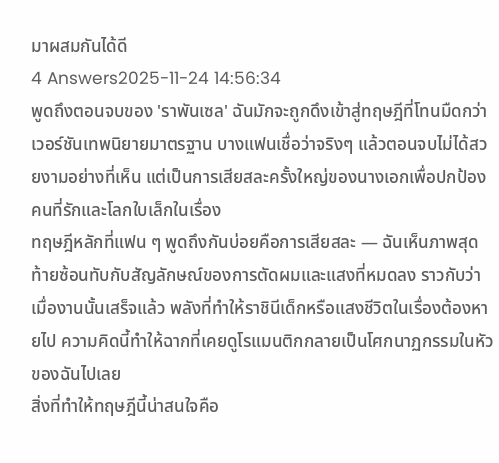มาผสมกันได้ดี
4 Answers2025-11-24 14:56:34
พูดถึงตอนจบของ 'ราพันเซล' ฉันมักจะถูกดึงเข้าสู่ทฤษฎีที่โทนมืดกว่าเวอร์ชันเทพนิยายมาตรฐาน บางแฟนเชื่อว่าจริงๆ แล้วตอนจบไม่ได้สวยงามอย่างที่เห็น แต่เป็นการเสียสละครั้งใหญ่ของนางเอกเพื่อปกป้องคนที่รักและโลกใบเล็กในเรื่อง
ทฤษฎีหลักที่แฟน ๆ พูดถึงกันบ่อยคือการเสียสละ — ฉันเห็นภาพสุดท้ายซ้อนทับกับสัญลักษณ์ของการตัดผมและแสงที่หมดลง ราวกับว่าเมื่องานนั้นเสร็จแล้ว พลังที่ทำให้ราชินีเด็กหรือแสงชีวิตในเรื่องต้องหายไป ความคิดนี้ทำให้ฉากที่เคยดูโรแมนติกกลายเป็นโศกนาฏกรรมในหัวของฉันไปเลย
สิ่งที่ทำให้ทฤษฎีนี้น่าสนใจคือ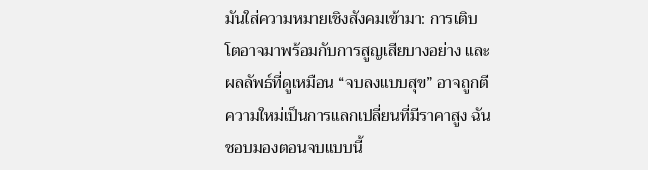มันใส่ความหมายเชิงสังคมเข้ามา: การเติบโตอาจมาพร้อมกับการสูญเสียบางอย่าง และผลลัพธ์ที่ดูเหมือน “จบลงแบบสุข” อาจถูกตีความใหม่เป็นการแลกเปลี่ยนที่มีราคาสูง ฉันชอบมองตอนจบแบบนี้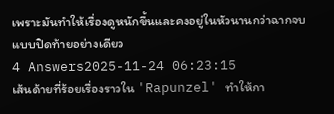เพราะมันทำให้เรื่องดูหนักขึ้นและคงอยู่ในหัวนานกว่าฉากจบแบบปิดท้ายอย่างเดียว
4 Answers2025-11-24 06:23:15
เส้นด้ายที่ร้อยเรื่องราวใน 'Rapunzel' ทำให้กา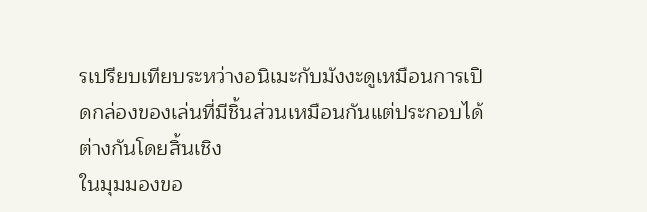รเปรียบเทียบระหว่างอนิเมะกับมังงะดูเหมือนการเปิดกล่องของเล่นที่มีชิ้นส่วนเหมือนกันแต่ประกอบได้ต่างกันโดยสิ้นเชิง
ในมุมมองขอ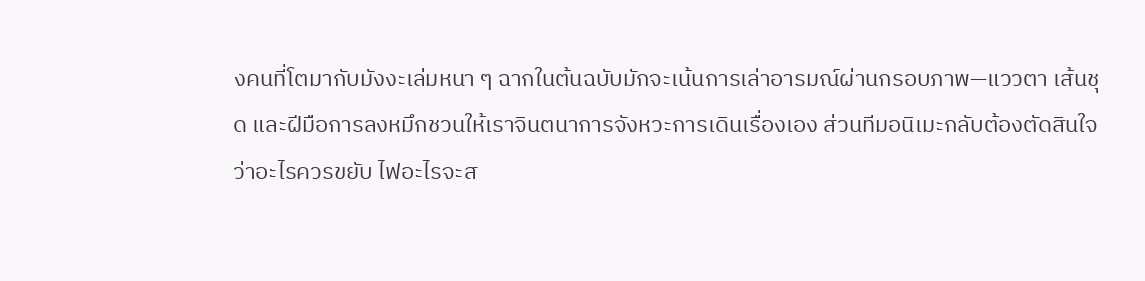งคนที่โตมากับมังงะเล่มหนา ๆ ฉากในต้นฉบับมักจะเน้นการเล่าอารมณ์ผ่านกรอบภาพ—แววตา เส้นชุด และฝีมือการลงหมึกชวนให้เราจินตนาการจังหวะการเดินเรื่องเอง ส่วนทีมอนิเมะกลับต้องตัดสินใจว่าอะไรควรขยับ ไฟอะไรจะส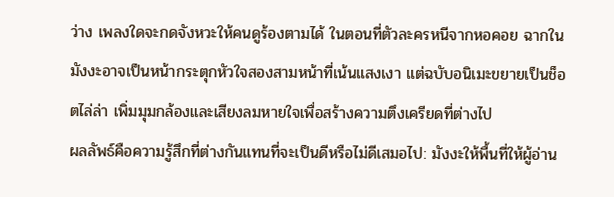ว่าง เพลงใดจะกดจังหวะให้คนดูร้องตามได้ ในตอนที่ตัวละครหนีจากหอคอย ฉากในมังงะอาจเป็นหน้ากระตุกหัวใจสองสามหน้าที่เน้นแสงเงา แต่ฉบับอนิเมะขยายเป็นช็อตไล่ล่า เพิ่มมุมกล้องและเสียงลมหายใจเพื่อสร้างความตึงเครียดที่ต่างไป
ผลลัพธ์คือความรู้สึกที่ต่างกันแทนที่จะเป็นดีหรือไม่ดีเสมอไป: มังงะให้พื้นที่ให้ผู้อ่าน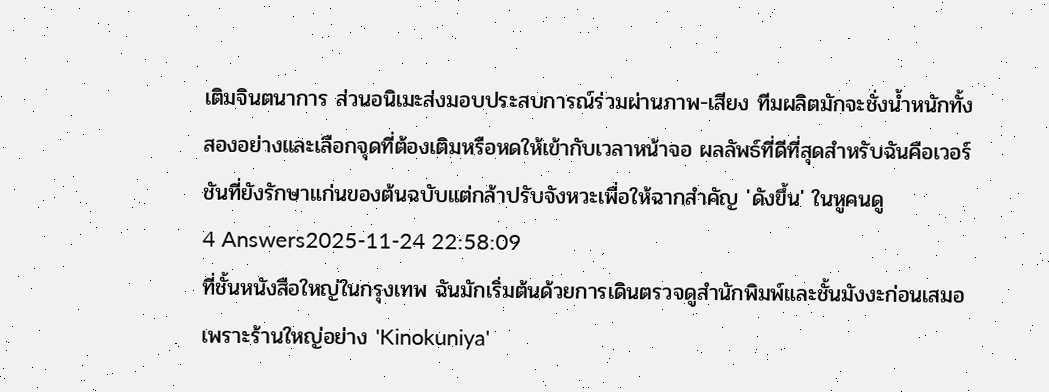เติมจินตนาการ ส่วนอนิเมะส่งมอบประสบการณ์ร่วมผ่านภาพ-เสียง ทีมผลิตมักจะชั่งน้ำหนักทั้งสองอย่างและเลือกจุดที่ต้องเติมหรือหดให้เข้ากับเวลาหน้าจอ ผลลัพธ์ที่ดีที่สุดสำหรับฉันคือเวอร์ชันที่ยังรักษาแก่นของต้นฉบับแต่กล้าปรับจังหวะเพื่อให้ฉากสำคัญ 'ดังขึ้น' ในหูคนดู
4 Answers2025-11-24 22:58:09
ที่ชั้นหนังสือใหญ่ในกรุงเทพ ฉันมักเริ่มต้นด้วยการเดินตรวจดูสำนักพิมพ์และชั้นมังงะก่อนเสมอ เพราะร้านใหญ่อย่าง 'Kinokuniya'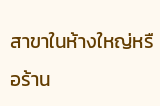สาขาในห้างใหญ่หรือร้าน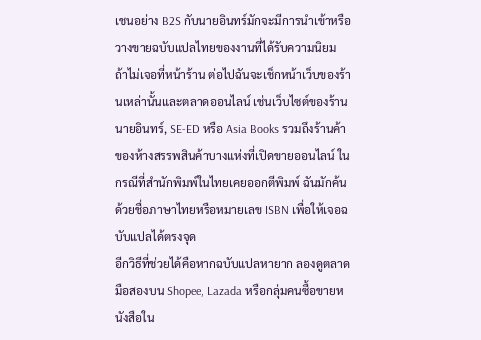เชนอย่าง B2S กับนายอินทร์มักจะมีการนำเข้าหรือวางขายฉบับแปลไทยของงานที่ได้รับความนิยม
ถ้าไม่เจอที่หน้าร้าน ต่อไปฉันจะเช็กหน้าเว็บของร้านเหล่านั้นและตลาดออนไลน์ เช่นเว็บไซต์ของร้านนายอินทร์, SE-ED หรือ Asia Books รวมถึงร้านค้าของห้างสรรพสินค้าบางแห่งที่เปิดขายออนไลน์ ในกรณีที่สำนักพิมพ์ในไทยเคยออกตีพิมพ์ ฉันมักค้นด้วยชื่อภาษาไทยหรือหมายเลข ISBN เพื่อให้เจอฉบับแปลได้ตรงจุด
อีกวิธีที่ช่วยได้คือหากฉบับแปลหายาก ลองดูตลาดมือสองบน Shopee, Lazada หรือกลุ่มคนซื้อขายหนังสือใน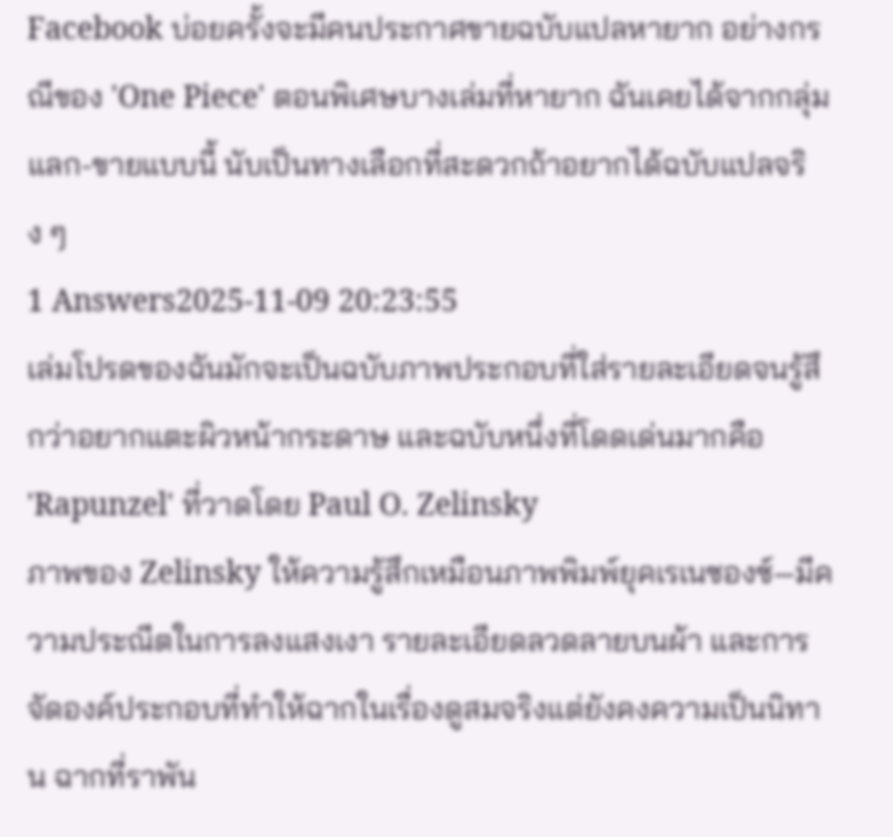Facebook บ่อยครั้งจะมีคนประกาศขายฉบับแปลหายาก อย่างกรณีของ 'One Piece' ตอนพิเศษบางเล่มที่หายาก ฉันเคยได้จากกลุ่มแลก-ขายแบบนี้ นับเป็นทางเลือกที่สะดวกถ้าอยากได้ฉบับแปลจริง ๆ
1 Answers2025-11-09 20:23:55
เล่มโปรดของฉันมักจะเป็นฉบับภาพประกอบที่ใส่รายละเอียดจนรู้สึกว่าอยากแตะผิวหน้ากระดาษ และฉบับหนึ่งที่โดดเด่นมากคือ 'Rapunzel' ที่วาดโดย Paul O. Zelinsky
ภาพของ Zelinsky ให้ความรู้สึกเหมือนภาพพิมพ์ยุคเรเนซองซ์—มีความประณีตในการลงแสงเงา รายละเอียดลวดลายบนผ้า และการจัดองค์ประกอบที่ทำให้ฉากในเรื่องดูสมจริงแต่ยังคงความเป็นนิทาน ฉากที่ราพัน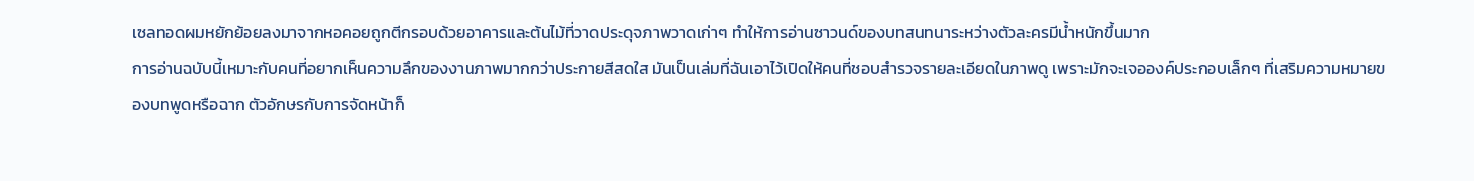เซลทอดผมหยักย้อยลงมาจากหอคอยถูกตีกรอบด้วยอาคารและต้นไม้ที่วาดประดุจภาพวาดเก่าๆ ทำให้การอ่านซาวนด์ของบทสนทนาระหว่างตัวละครมีน้ำหนักขึ้นมาก
การอ่านฉบับนี้เหมาะกับคนที่อยากเห็นความลึกของงานภาพมากกว่าประกายสีสดใส มันเป็นเล่มที่ฉันเอาไว้เปิดให้คนที่ชอบสำรวจรายละเอียดในภาพดู เพราะมักจะเจอองค์ประกอบเล็กๆ ที่เสริมความหมายของบทพูดหรือฉาก ตัวอักษรกับการจัดหน้าก็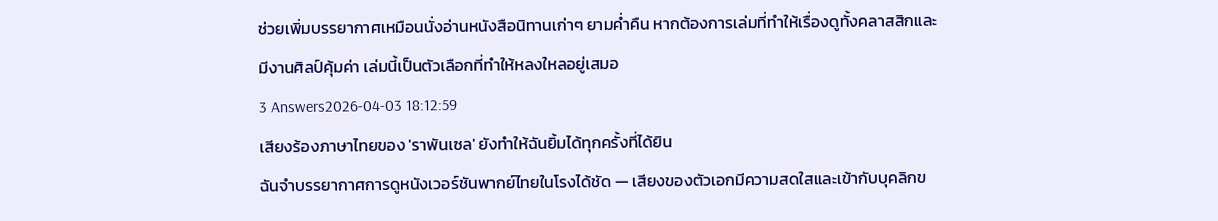ช่วยเพิ่มบรรยากาศเหมือนนั่งอ่านหนังสือนิทานเก่าๆ ยามค่ำคืน หากต้องการเล่มที่ทำให้เรื่องดูทั้งคลาสสิกและมีงานศิลป์คุ้มค่า เล่มนี้เป็นตัวเลือกที่ทำให้หลงใหลอยู่เสมอ
3 Answers2026-04-03 18:12:59
เสียงร้องภาษาไทยของ 'ราพันเซล' ยังทำให้ฉันยิ้มได้ทุกครั้งที่ได้ยิน
ฉันจำบรรยากาศการดูหนังเวอร์ชันพากย์ไทยในโรงได้ชัด — เสียงของตัวเอกมีความสดใสและเข้ากับบุคลิกข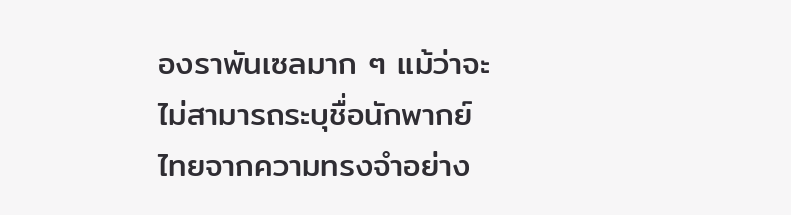องราพันเซลมาก ๆ แม้ว่าจะไม่สามารถระบุชื่อนักพากย์ไทยจากความทรงจำอย่าง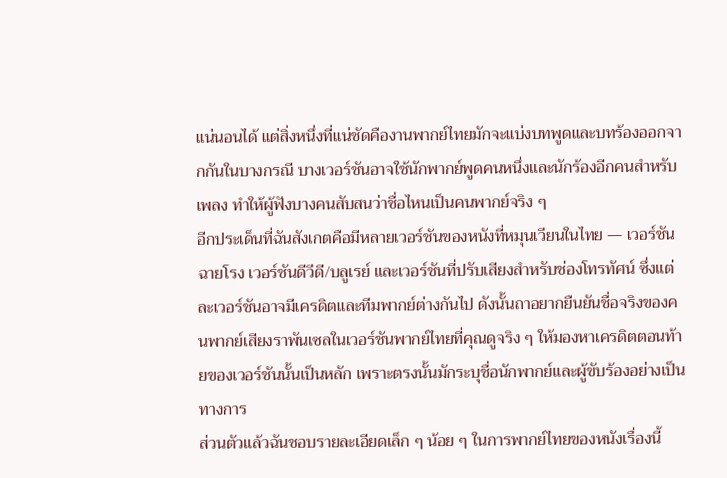แน่นอนได้ แต่สิ่งหนึ่งที่แน่ชัดคืองานพากย์ไทยมักจะแบ่งบทพูดและบทร้องออกจากกันในบางกรณี บางเวอร์ชันอาจใช้นักพากย์พูดคนหนึ่งและนักร้องอีกคนสำหรับเพลง ทำให้ผู้ฟังบางคนสับสนว่าชื่อไหนเป็นคนพากย์จริง ๆ
อีกประเด็นที่ฉันสังเกตคือมีหลายเวอร์ชันของหนังที่หมุนเวียนในไทย — เวอร์ชันฉายโรง เวอร์ชันดีวีดี/บลูเรย์ และเวอร์ชันที่ปรับเสียงสำหรับช่องโทรทัศน์ ซึ่งแต่ละเวอร์ชันอาจมีเครดิตและทีมพากย์ต่างกันไป ดังนั้นถาอยากยืนยันชื่อจริงของคนพากย์เสียงราพันเซลในเวอร์ชันพากย์ไทยที่คุณดูจริง ๆ ให้มองหาเครดิตตอนท้ายของเวอร์ชันนั้นเป็นหลัก เพราะตรงนั้นมักระบุชื่อนักพากย์และผู้ขับร้องอย่างเป็นทางการ
ส่วนตัวแล้วฉันชอบรายละเอียดเล็ก ๆ น้อย ๆ ในการพากย์ไทยของหนังเรื่องนี้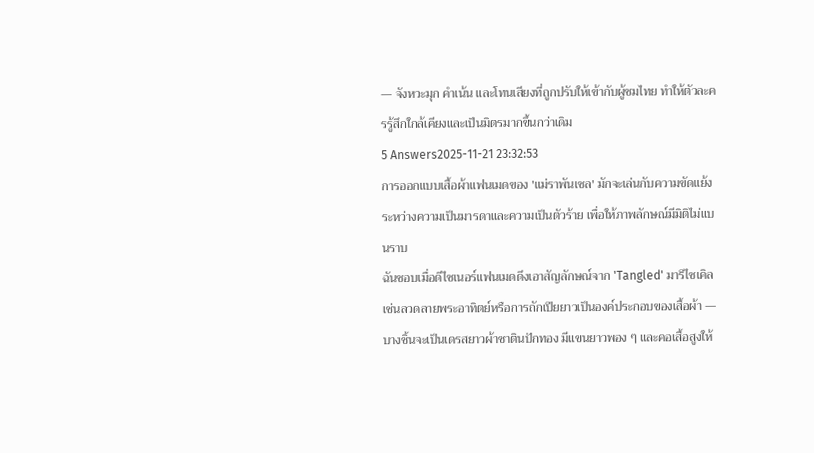— จังหวะมุก คำเน้น และโทนเสียงที่ถูกปรับให้เข้ากับผู้ชมไทย ทำให้ตัวละครรู้สึกใกล้เคียงและเป็นมิตรมากขึ้นกว่าเดิม
5 Answers2025-11-21 23:32:53
การออกแบบเสื้อผ้าแฟนเมดของ 'แม่ราพันเซล' มักจะเล่นกับความขัดแย้งระหว่างความเป็นมารดาและความเป็นตัวร้าย เพื่อให้ภาพลักษณ์มีมิติไม่แบนราบ
ฉันชอบเมื่อดีไซเนอร์แฟนเมดดึงเอาสัญลักษณ์จาก 'Tangled' มารีไซเคิล เช่นลวดลายพระอาทิตย์หรือการถักเปียยาวเป็นองค์ประกอบของเสื้อผ้า — บางชิ้นจะเป็นเดรสยาวผ้าซาตินปักทอง มีแขนยาวพอง ๆ และคอเสื้อสูงให้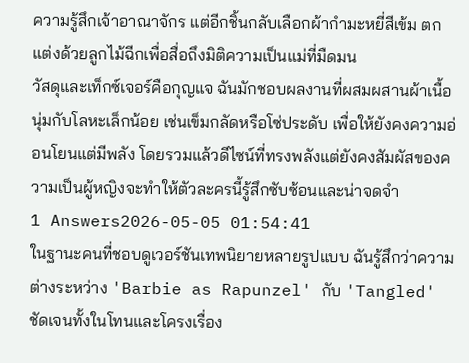ความรู้สึกเจ้าอาณาจักร แต่อีกชิ้นกลับเลือกผ้ากำมะหยี่สีเข้ม ตกแต่งด้วยลูกไม้ฉีกเพื่อสื่อถึงมิติความเป็นแม่ที่มืดมน
วัสดุและเท็กซ์เจอร์คือกุญแจ ฉันมักชอบผลงานที่ผสมผสานผ้าเนื้อนุ่มกับโลหะเล็กน้อย เช่นเข็มกลัดหรือโซ่ประดับ เพื่อให้ยังคงความอ่อนโยนแต่มีพลัง โดยรวมแล้วดีไซน์ที่ทรงพลังแต่ยังคงสัมผัสของความเป็นผู้หญิงจะทำให้ตัวละครนี้รู้สึกซับซ้อนและน่าจดจำ
1 Answers2026-05-05 01:54:41
ในฐานะคนที่ชอบดูเวอร์ชันเทพนิยายหลายรูปแบบ ฉันรู้สึกว่าความต่างระหว่าง 'Barbie as Rapunzel' กับ 'Tangled' ชัดเจนทั้งในโทนและโครงเรื่อง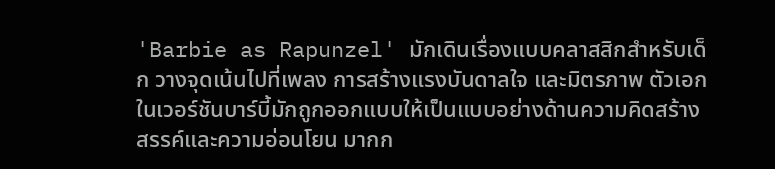'Barbie as Rapunzel' มักเดินเรื่องแบบคลาสสิกสำหรับเด็ก วางจุดเน้นไปที่เพลง การสร้างแรงบันดาลใจ และมิตรภาพ ตัวเอกในเวอร์ชันบาร์บี้มักถูกออกแบบให้เป็นแบบอย่างด้านความคิดสร้างสรรค์และความอ่อนโยน มากก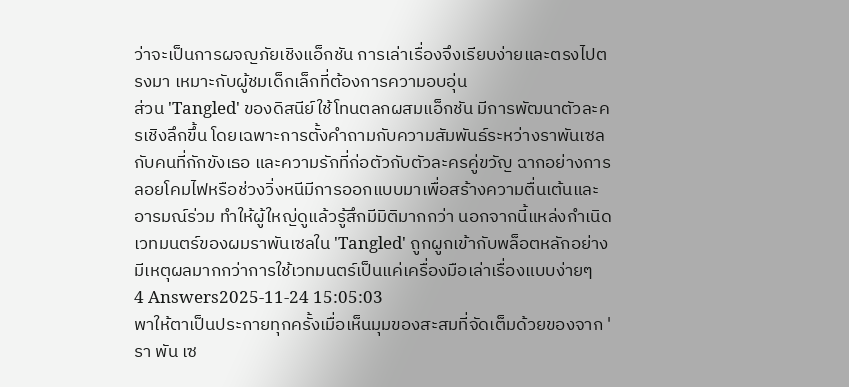ว่าจะเป็นการผจญภัยเชิงแอ็กชัน การเล่าเรื่องจึงเรียบง่ายและตรงไปตรงมา เหมาะกับผู้ชมเด็กเล็กที่ต้องการความอบอุ่น
ส่วน 'Tangled' ของดิสนีย์ใช้โทนตลกผสมแอ็กชัน มีการพัฒนาตัวละครเชิงลึกขึ้น โดยเฉพาะการตั้งคำถามกับความสัมพันธ์ระหว่างราพันเซลกับคนที่กักขังเธอ และความรักที่ก่อตัวกับตัวละครคู่ขวัญ ฉากอย่างการลอยโคมไฟหรือช่วงวิ่งหนีมีการออกแบบมาเพื่อสร้างความตื่นเต้นและอารมณ์ร่วม ทำให้ผู้ใหญ่ดูแล้วรู้สึกมีมิติมากกว่า นอกจากนี้แหล่งกำเนิดเวทมนตร์ของผมราพันเซลใน 'Tangled' ถูกผูกเข้ากับพล็อตหลักอย่างมีเหตุผลมากกว่าการใช้เวทมนตร์เป็นแค่เครื่องมือเล่าเรื่องแบบง่ายๆ
4 Answers2025-11-24 15:05:03
พาให้ตาเป็นประกายทุกครั้งเมื่อเห็นมุมของสะสมที่จัดเต็มด้วยของจาก 'รา พัน เซ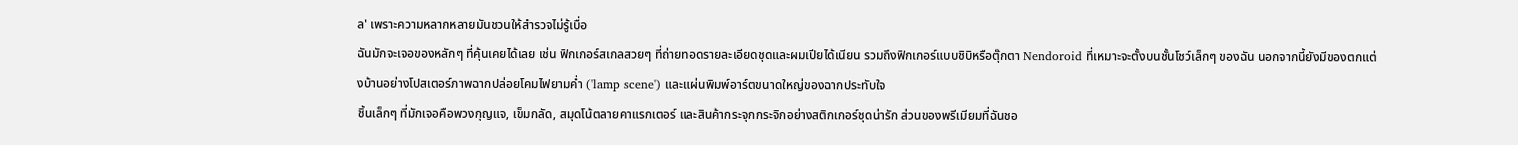ล' เพราะความหลากหลายมันชวนให้สำรวจไม่รู้เบื่อ
ฉันมักจะเจอของหลักๆ ที่คุ้นเคยได้เลย เช่น ฟิกเกอร์สเกลสวยๆ ที่ถ่ายทอดรายละเอียดชุดและผมเปียได้เนียน รวมถึงฟิกเกอร์แบบชิบิหรือตุ๊กตา Nendoroid ที่เหมาะจะตั้งบนชั้นโชว์เล็กๆ ของฉัน นอกจากนี้ยังมีของตกแต่งบ้านอย่างโปสเตอร์ภาพฉากปล่อยโคมไฟยามค่ำ ('lamp scene') และแผ่นพิมพ์อาร์ตขนาดใหญ่ของฉากประทับใจ
ชิ้นเล็กๆ ที่มักเจอคือพวงกุญแจ, เข็มกลัด, สมุดโน้ตลายคาแรกเตอร์ และสินค้ากระจุกกระจิกอย่างสติกเกอร์ชุดน่ารัก ส่วนของพรีเมียมที่ฉันชอ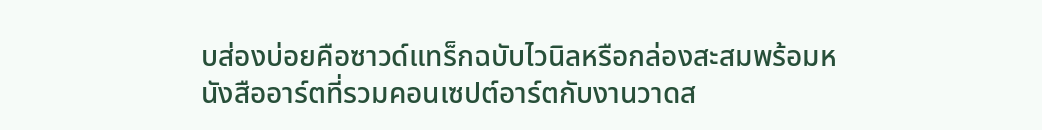บส่องบ่อยคือซาวด์แทร็กฉบับไวนิลหรือกล่องสะสมพร้อมหนังสืออาร์ตที่รวมคอนเซปต์อาร์ตกับงานวาดส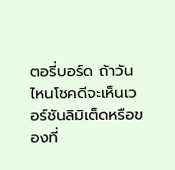ตอรี่บอร์ด ถ้าวันไหนโชคดีจะเห็นเวอร์ชันลิมิเต็ดหรือของที่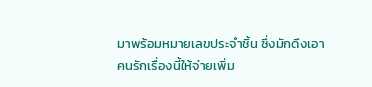มาพร้อมหมายเลขประจำชิ้น ซึ่งมักดึงเอาคนรักเรื่องนี้ให้จ่ายเพิ่ม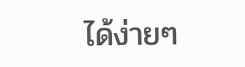ได้ง่ายๆ